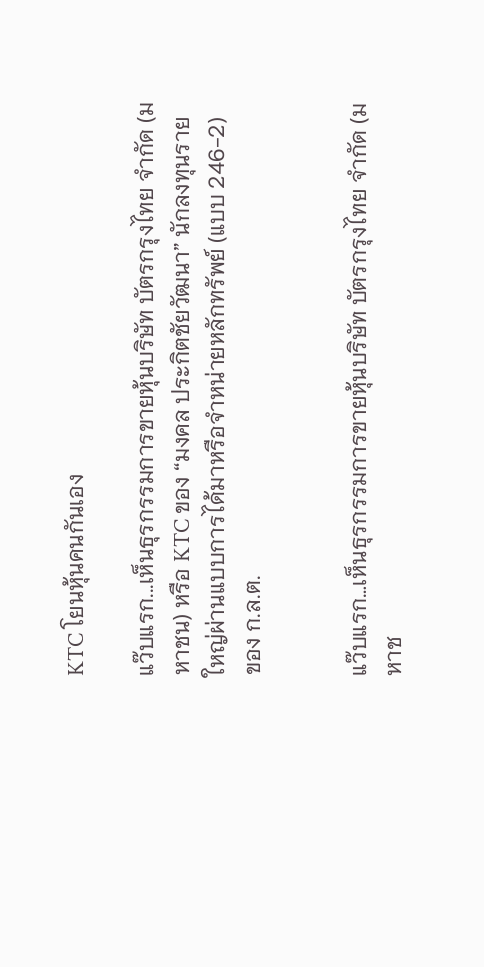KTC โยนหุ้นคนกันเอง

แว๊บแรก...เห็นธุรกรรมการขายหุ้นบริษัท บัตรกรุงไทย จำกัด (มหาชน) หรือ KTC ของ “มงคล ประกิตชัยวัฒนา” นักลงทุนรายใหญ่ผ่านแบบการได้มาหรือจำหน่ายหลักทรัพย์ (แบบ 246-2) ของ ก.ล.ต.


แว๊บแรก…เห็นธุรกรรมการขายหุ้นบริษัท บัตรกรุงไทย จำกัด (มหาช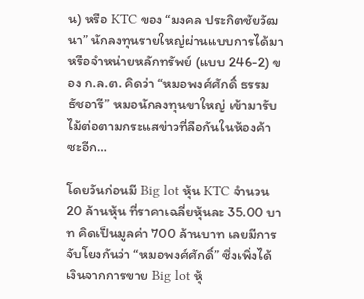น) หรือ KTC ของ “มงคล ประกิตชัยวัฒนา” นักลงทุนรายใหญ่ผ่านแบบการได้มาหรือจำหน่ายหลักทรัพย์ (แบบ 246-2) ของ ก.ล.ต. คิดว่า “หมอพงศ์ศักดิ์ ธรรมธัชอารี” หมอนักลงทุนขาใหญ่ เข้ามารับไม้ต่อตามกระแสข่าวที่ลือกันในห้องค้าซะอีก…

โดยวันก่อนมี Big lot หุ้น KTC จำนวน 20 ล้านหุ้น ที่ราคาเฉลี่ยหุ้นละ 35.00 บาท คิดเป็นมูลค่า 700 ล้านบาท เลยมีการจับโยงกันว่า “หมอพงศ์ศักดิ์” ซึ่งเพิ่งได้เงินจากการขาย Big lot หุ้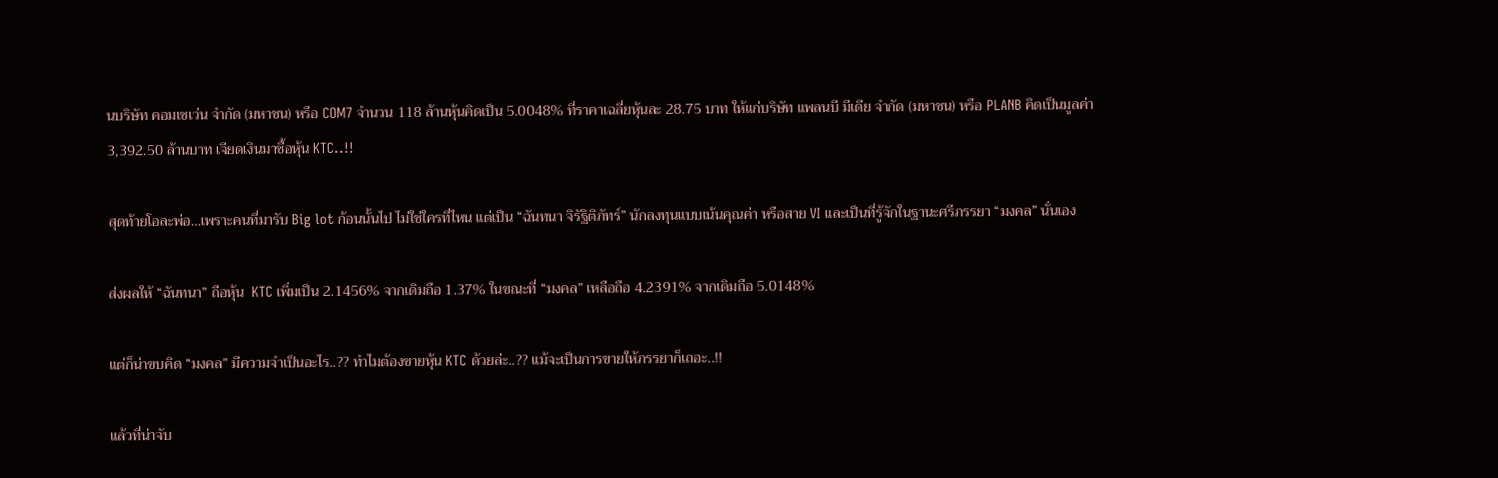นบริษัท คอมเซเว่น จำกัด (มหาชน) หรือ COM7 จำนวน 118 ล้านหุ้นคิดเป็น 5.0048% ที่ราคาเฉลี่ยหุ้นละ 28.75 บาท ให้แก่บริษัท แพลนบี มีเดีย จำกัด (มหาชน) หรือ PLANB คิดเป็นมูลค่า 3,392.50 ล้านบาท เจียดเงินมาซื้อหุ้น KTC..!!

สุดท้ายโอละพ่อ…เพราะคนที่มารับ Big lot ก้อนนั้นไป ไม่ใช่ใครที่ไหน แต่เป็น “ฉันทนา จิรัฐิติภัทร์” นักลงทุนแบบเน้นคุณค่า หรือสาย VI และเป็นที่รู้จักในฐานะศรีภรรยา “มงคล” นั่นเอง

ส่งผลให้ “ฉันทนา” ถือหุ้น  KTC เพิ่มเป็น 2.1456% จากเดิมถือ 1.37% ในขณะที่ “มงคล” เหลือถือ 4.2391% จากเดิมถือ 5.0148%

แต่ก็น่าขบคิด “มงคล” มีความจำเป็นอะไร..?? ทำไมต้องขายหุ้น KTC ด้วยล่ะ..?? แม้จะเป็นการขายให้ภรรยาก็เถอะ..!!

แล้วที่น่าจับ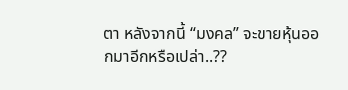ตา หลังจากนี้ “มงคล” จะขายหุ้นออกมาอีกหรือเปล่า..??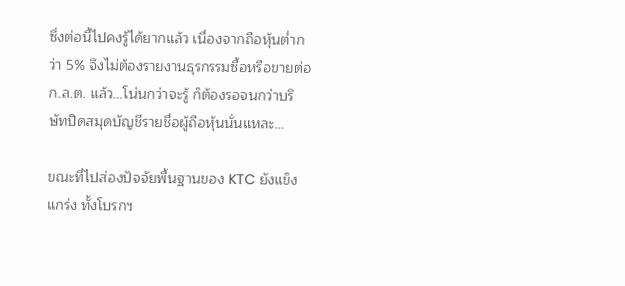ซึ่งต่อนี้ไปคงรู้ได้ยากแล้ว เนื่องจากถือหุ้นต่ำกว่า 5% จึงไม่ต้องรายงานธุรกรรมซื้อหรือขายต่อ ก.ล.ต. แล้ว…โน่นกว่าจะรู้ ก็ต้องรอจนกว่าบริษัทปิดสมุดบัญชีรายชื่อผู้ถือหุ้นนั่นแหละ…

ขณะที่ไปส่องปัจจัยพื้นฐานของ KTC ยังแข็งแกร่ง ทั้งโบรกฯ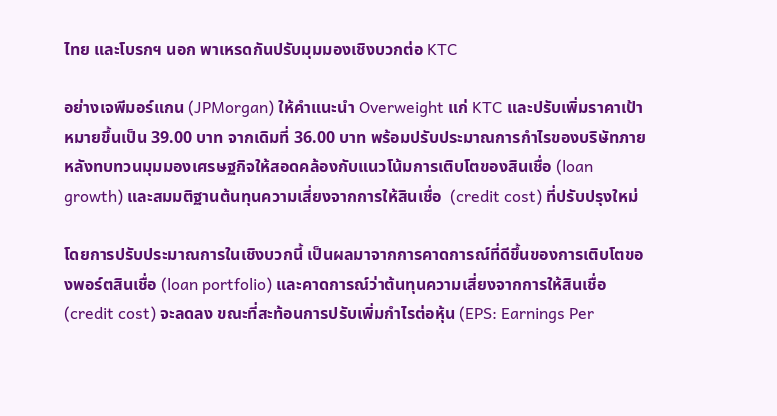ไทย และโบรกฯ นอก พาเหรดกันปรับมุมมองเชิงบวกต่อ KTC

อย่างเจพีมอร์แกน (JPMorgan) ให้คำแนะนำ Overweight แก่ KTC และปรับเพิ่มราคาเป้าหมายขึ้นเป็น 39.00 บาท จากเดิมที่ 36.00 บาท พร้อมปรับประมาณการกำไรของบริษัทภายหลังทบทวนมุมมองเศรษฐกิจให้สอดคล้องกับแนวโน้มการเติบโตของสินเชื่อ (loan growth) และสมมติฐานต้นทุนความเสี่ยงจากการให้สินเชื่อ  (credit cost) ที่ปรับปรุงใหม่

โดยการปรับประมาณการในเชิงบวกนี้ เป็นผลมาจากการคาดการณ์ที่ดีขึ้นของการเติบโตของพอร์ตสินเชื่อ (loan portfolio) และคาดการณ์ว่าต้นทุนความเสี่ยงจากการให้สินเชื่อ (credit cost) จะลดลง ขณะที่สะท้อนการปรับเพิ่มกำไรต่อหุ้น (EPS: Earnings Per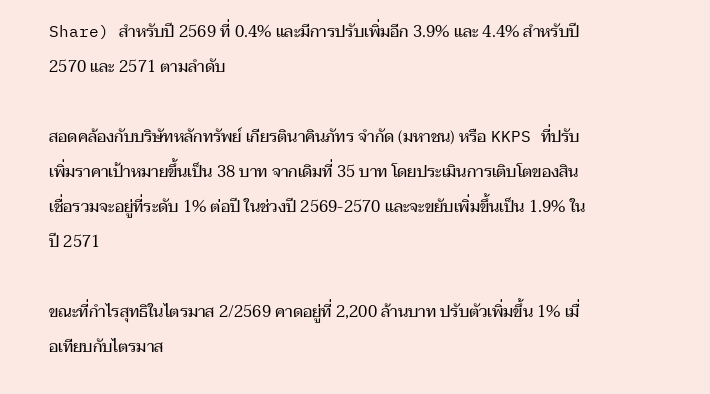Share) สำหรับปี 2569 ที่ 0.4% และมีการปรับเพิ่มอีก 3.9% และ 4.4% สำหรับปี 2570 และ 2571 ตามลำดับ

สอดคล้องกับบริษัทหลักทรัพย์ เกียรตินาคินภัทร จำกัด (มหาชน) หรือ KKPS ที่ปรับเพิ่มราคาเป้าหมายขึ้นเป็น 38 บาท จากเดิมที่ 35 บาท โดยประเมินการเติบโตของสินเชื่อรวมจะอยู่ที่ระดับ 1% ต่อปี ในช่วงปี 2569-2570 และจะขยับเพิ่มขึ้นเป็น 1.9% ในปี 2571

ขณะที่กำไรสุทธิในไตรมาส 2/2569 คาดอยู่ที่ 2,200 ล้านบาท ปรับตัวเพิ่มขึ้น 1% เมื่อเทียบกับไตรมาส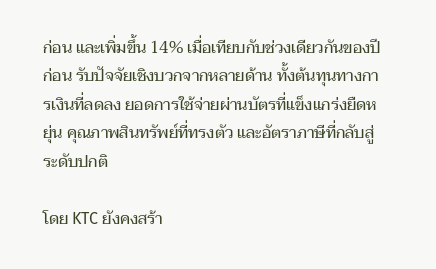ก่อน และเพิ่มขึ้น 14% เมื่อเทียบกับช่วงเดียวกันของปีก่อน รับปัจจัยเชิงบวกจากหลายด้าน ทั้งต้นทุนทางการเงินที่ลดลง ยอดการใช้จ่ายผ่านบัตรที่แข็งแกร่งยืดหยุ่น คุณภาพสินทรัพย์ที่ทรงตัว และอัตราภาษีที่กลับสู่ระดับปกติ

โดย KTC ยังคงสร้า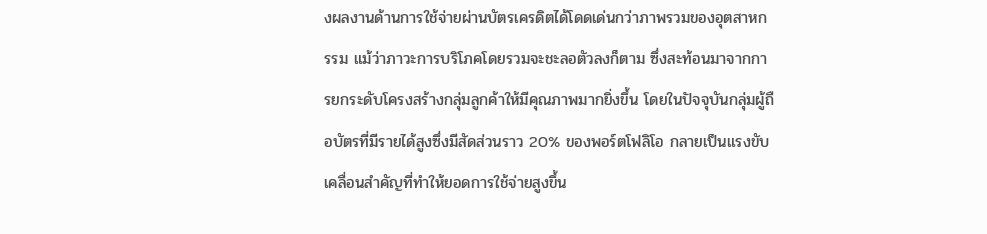งผลงานด้านการใช้จ่ายผ่านบัตรเครดิตได้โดดเด่นกว่าภาพรวมของอุตสาหกรรม แม้ว่าภาวะการบริโภคโดยรวมจะชะลอตัวลงก็ตาม ซึ่งสะท้อนมาจากการยกระดับโครงสร้างกลุ่มลูกค้าให้มีคุณภาพมากยิ่งขึ้น โดยในปัจจุบันกลุ่มผู้ถือบัตรที่มีรายได้สูงซึ่งมีสัดส่วนราว 20% ของพอร์ตโฟลิโอ กลายเป็นแรงขับเคลื่อนสำคัญที่ทำให้ยอดการใช้จ่ายสูงขึ้น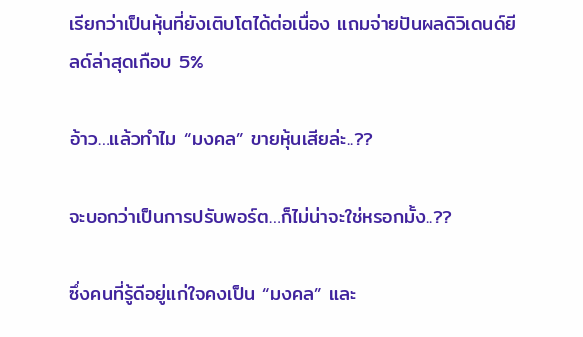เรียกว่าเป็นหุ้นที่ยังเติบโตได้ต่อเนื่อง แถมจ่ายปันผลดิวิเดนด์ยีลด์ล่าสุดเกือบ 5%

อ้าว…แล้วทำไม “มงคล” ขายหุ้นเสียล่ะ..??

จะบอกว่าเป็นการปรับพอร์ต…ก็ไม่น่าจะใช่หรอกมั้ง..??

ซึ่งคนที่รู้ดีอยู่แก่ใจคงเป็น “มงคล” และ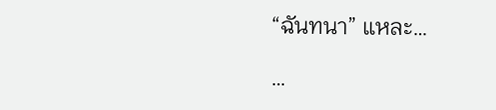“ฉันทนา” แหละ…

…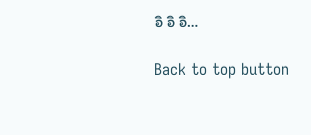อิ อิ อิ…

Back to top button